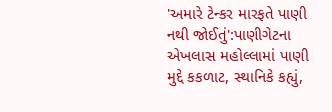'અમારે ટેન્કર મારફતે પાણી નથી જોઈતું':પાણીગેટના એખલાસ મહોલ્લામાં પાણી મુદ્દે કકળાટ, સ્થાનિકે કહ્યું,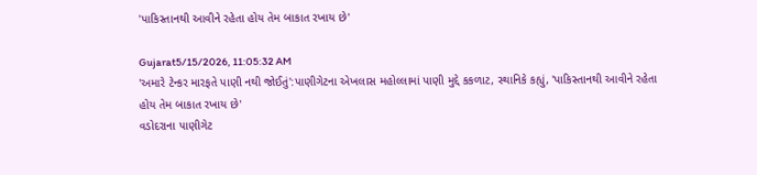'પાકિસ્તાનથી આવીને રહેતા હોય તેમ બાકાત રખાય છે'

Gujarat5/15/2026, 11:05:32 AM
'અમારે ટેન્કર મારફતે પાણી નથી જોઈતું':પાણીગેટના એખલાસ મહોલ્લામાં પાણી મુદ્દે કકળાટ, સ્થાનિકે કહ્યું, 'પાકિસ્તાનથી આવીને રહેતા હોય તેમ બાકાત રખાય છે'
વડોદરાના પાણીગેટ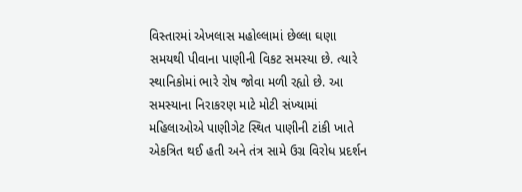વિસ્તારમાં એખલાસ મહોલ્લામાં છેલ્લા ઘણા સમયથી પીવાના પાણીની વિકટ સમસ્યા છે. ત્યારે સ્થાનિકોમાં ભારે રોષ જોવા મળી રહ્યો છે. આ સમસ્યાના નિરાકરણ માટે મોટી સંખ્યામાં મહિલાઓએ પાણીગેટ સ્થિત પાણીની ટાંકી ખાતે એકત્રિત થઈ હતી અને તંત્ર સામે ઉગ્ર વિરોધ પ્રદર્શન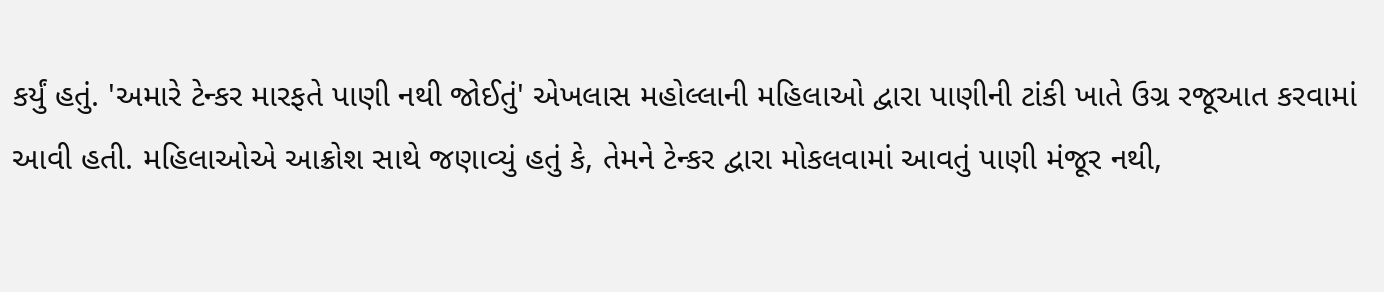કર્યું હતું. 'અમારે ટેન્કર મારફતે પાણી નથી જોઈતું' એખલાસ મહોલ્લાની મહિલાઓ દ્વારા પાણીની ટાંકી ખાતે ઉગ્ર રજૂઆત કરવામાં આવી હતી. મહિલાઓએ આક્રોશ સાથે જણાવ્યું હતું કે, તેમને ટેન્કર દ્વારા મોકલવામાં આવતું પાણી મંજૂર નથી,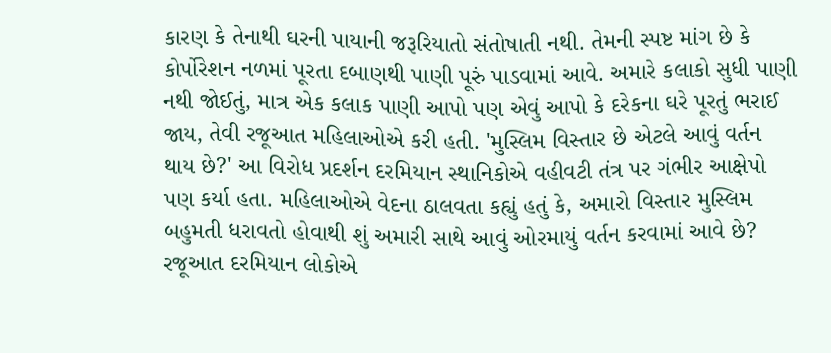કારણ કે તેનાથી ઘરની પાયાની જરૂરિયાતો સંતોષાતી નથી. તેમની સ્પષ્ટ માંગ છે કે કોર્પોરેશન નળમાં પૂરતા દબાણથી પાણી પૂરું પાડવામાં આવે. અમારે કલાકો સુધી પાણી નથી જોઈતું, માત્ર એક કલાક પાણી આપો પણ એવું આપો કે દરેકના ઘરે પૂરતું ભરાઈ જાય, તેવી રજૂઆત મહિલાઓએ કરી હતી. 'મુસ્લિમ વિસ્તાર છે એટલે આવું વર્તન થાય છે?' આ વિરોધ પ્રદર્શન દરમિયાન સ્થાનિકોએ વહીવટી તંત્ર પર ગંભીર આક્ષેપો પણ કર્યા હતા. મહિલાઓએ વેદના ઠાલવતા કહ્યું હતું કે, અમારો વિસ્તાર મુસ્લિમ બહુમતી ધરાવતો હોવાથી શું અમારી સાથે આવું ઓરમાયું વર્તન કરવામાં આવે છે? રજૂઆત દરમિયાન લોકોએ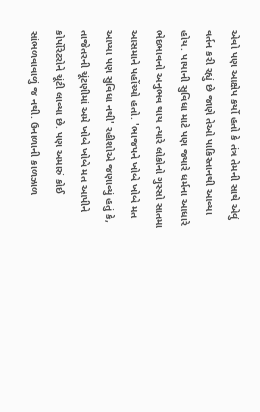એવો પણ આક્ષેપ કર્યો હતો કે તંત્ર તેમની સાથે એવું વર્તન કરી રહ્યું છે જાણે તેઓ પાકિસ્તાનથી આવ્યા હોય. પાયાની સુવિધા માટે પણ જ્યારે ધર્મના આધારે ભેદભાવનો અનુભવ થાય ત્યારે લોકોનો ગુસ્સો સાતમા આસમાને પહોંચ્યો હતો. 'ભાજપને ખોબે ખોબે મત આપ્યા પણ સુવિધા નથી' રહીશોએ જણાવ્યું હતું કે, તાજેતરની ચૂંટણીમાં અમે ખોબે ખોબે મત આપીને કોર્પોરેટરોને ચૂંટી લાવ્યા છે. પણ અમારું કોઈ સાંભળવાવાળું જ નથી. ઉનાળાની કાળઝાળ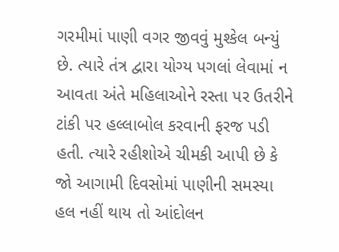ગરમીમાં પાણી વગર જીવવું મુશ્કેલ બન્યું છે. ત્યારે તંત્ર દ્વારા યોગ્ય પગલાં લેવામાં ન આવતા અંતે મહિલાઓને રસ્તા પર ઉતરીને ટાંકી પર હલ્લાબોલ કરવાની ફરજ પડી હતી. ત્યારે રહીશોએ ચીમકી આપી છે કે જો આગામી દિવસોમાં પાણીની સમસ્યા હલ નહીં થાય તો આંદોલન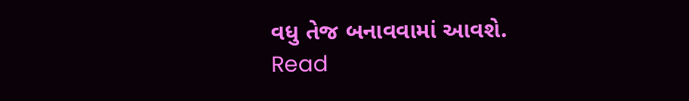વધુ તેજ બનાવવામાં આવશે.
Read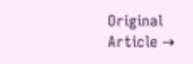Original Article →